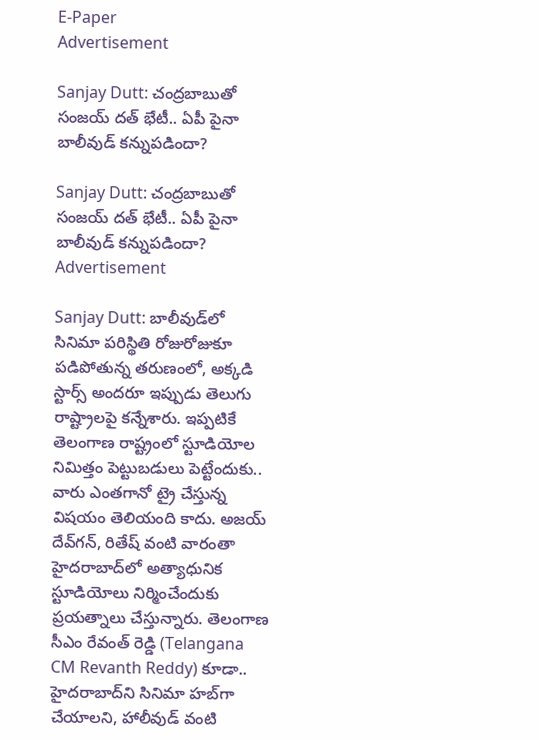E-Paper
Advertisement

Sanjay Dutt: చంద్రబాబుతో సంజయ్ దత్ భేటీ.. ఏపీ పైనా బాలీవుడ్ కన్నుపడిందా?

Sanjay Dutt: చంద్రబాబుతో సంజయ్ దత్ భేటీ.. ఏపీ పైనా బాలీవుడ్ కన్నుపడిందా?
Advertisement

Sanjay Dutt: బాలీవుడ్‌లో సినిమా పరిస్థితి రోజురోజుకూ పడిపోతున్న తరుణంలో, అక్కడి స్టార్స్ అందరూ ఇప్పుడు తెలుగు రాష్ట్రాలపై కన్నేశారు. ఇప్పటికే తెలంగాణ రాష్ట్రంలో స్టూడియోల నిమిత్తం పెట్టుబడులు పెట్టేందుకు.. వారు ఎంతగానో ట్రై చేస్తున్న విషయం తెలియంది కాదు. అజయ్ దేవ్‌గన్, రితేష్ వంటి వారంతా హైదరాబాద్‌లో అత్యాధునిక స్టూడియోలు నిర్మించేందుకు ప్రయత్నాలు చేస్తున్నారు. తెలంగాణ సీఎం రేవంత్ రెడ్డి (Telangana CM Revanth Reddy) కూడా.. హైదరాబాద్‌ని సినిమా హబ్‌‌గా చేయాలని, హాలీవుడ్ వంటి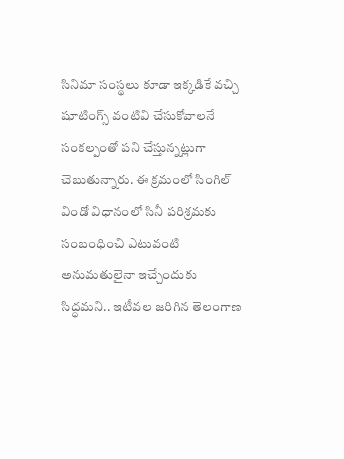సినిమా సంస్థలు కూడా ఇక్కడికే వచ్చి షూటింగ్స్ వంటివి చేసుకోవాలనే సంకల్పంతో పని చేస్తున్నట్లుగా చెబుతున్నారు. ఈ క్రమంలో సింగిల్ విండో విధానంలో సినీ పరిశ్రమకు సంబంధించి ఎటువంటి అనుమతులైనా ఇచ్చేందుకు సిద్ధమని.. ఇటీవల జరిగిన తెలంగాణ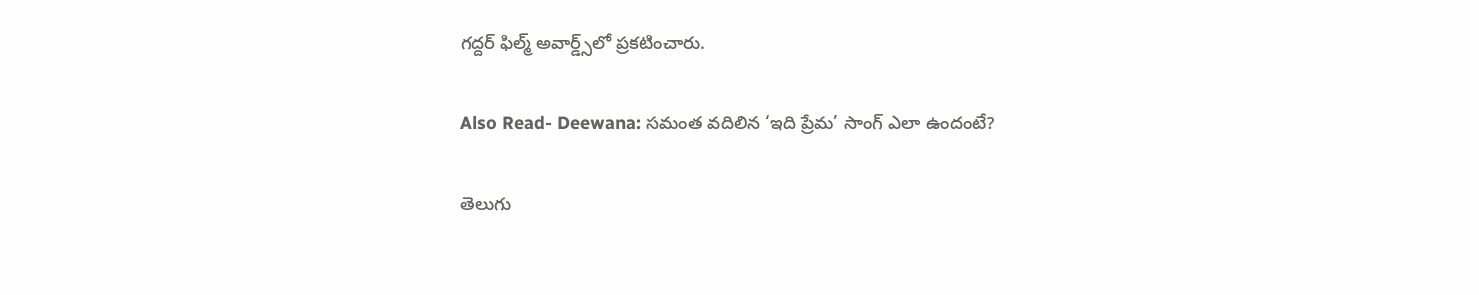గద్దర్ ఫిల్మ్ అవార్డ్స్‌లో ప్రకటించారు.

Also Read- Deewana: సమంత వదిలిన ‘ఇది ప్రేమ’ సాంగ్ ఎలా ఉందంటే?

తెలుగు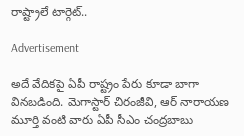రాష్ట్రాలే టార్గెట్..

Advertisement

అదే వేదికపై ఏపీ రాష్ట్రం పేరు కూడా బాగా వినబడింది. మెగాస్టార్ చిరంజీవి, ఆర్ నారాయణ మూర్తి వంటి వారు ఏపీ సీఎం చంద్రబాబు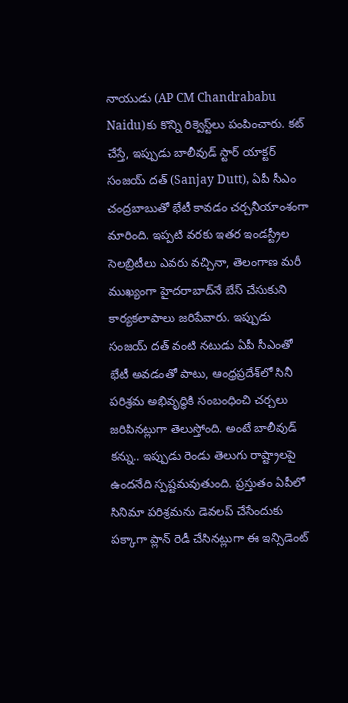నాయుడు (AP CM Chandrababu Naidu)కు కొన్ని రిక్వెస్ట్‌లు పంపించారు. కట్ చేస్తే, ఇప్పుడు బాలీవుడ్ స్టార్ యాక్టర్ సంజయ్ దత్ (Sanjay Dutt), ఏపీ సీఎం చంద్రబాబుతో భేటీ కావడం చర్చనీయాంశంగా మారింది. ఇప్పటి వరకు ఇతర ఇండస్ట్రీల సెలబ్రిటీలు ఎవరు వచ్చినా, తెలంగాణ మరీ ముఖ్యంగా హైదరాబాద్‌నే బేస్ చేసుకుని కార్యకలాపాలు జరిపేవారు. ఇప్పుడు సంజయ్ దత్ వంటి నటుడు ఏపీ సీఎంతో భేటీ అవడంతో పాటు, ఆంధ్రప్రదేశ్‌లో సినీ పరిశ్రమ అభివృద్ధికి సంబంధించి చర్చలు జరిపినట్లుగా తెలుస్తోంది. అంటే బాలీవుడ్ కన్ను.. ఇప్పుడు రెండు తెలుగు రాష్ట్రాలపై ఉందనేది స్పష్టమవుతుంది. ప్రస్తుతం ఏపీలో సినిమా పరిశ్రమను డెవలప్ చేసేందుకు పక్కాగా ప్లాన్ రెడీ చేసినట్లుగా ఈ ఇన్సిడెంట్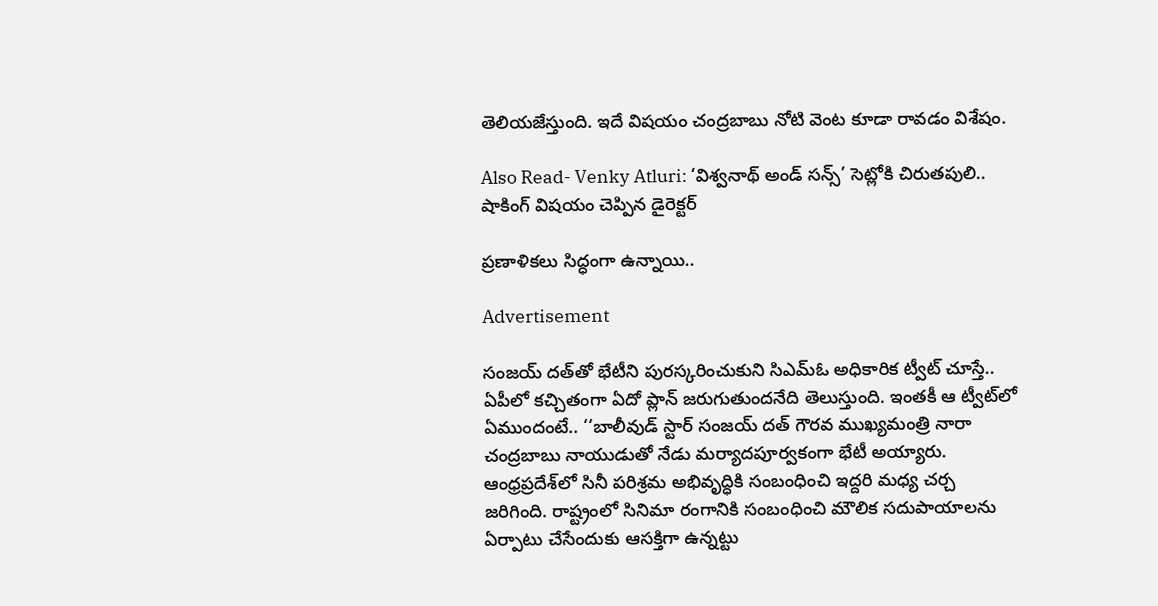తెలియజేస్తుంది. ఇదే విషయం చంద్రబాబు నోటి వెంట కూడా రావడం విశేషం.

Also Read- Venky Atluri: ‘విశ్వనాథ్ అండ్ సన్స్’ సెట్లోకి చిరుతపులి.. షాకింగ్ విషయం చెప్పిన డైరెక్టర్

ప్రణాళికలు సిద్ధంగా ఉన్నాయి..

Advertisement

సంజయ్ దత్‌తో భేటీని పురస్కరించుకుని సిఎమ్ఓ అధికారిక ట్వీట్ చూస్తే.. ఏపీలో కచ్చితంగా ఏదో ప్లాన్ జరుగుతుందనేది తెలుస్తుంది. ఇంతకీ ఆ ట్వీట్‌లో ఏముందంటే.. ‘‘బాలీవుడ్ స్టార్ సంజయ్ దత్ గౌరవ ముఖ్యమంత్రి నారా చంద్రబాబు నాయుడుతో నేడు మర్యాదపూర్వకంగా భేటీ అయ్యారు. ఆంధ్రప్రదేశ్‌లో సినీ పరిశ్రమ అభివృద్ధికి సంబంధించి ఇద్దరి మధ్య చర్చ జరిగింది. రాష్ట్రంలో సినిమా రంగానికి సంబంధించి మౌలిక సదుపాయాలను ఏర్పాటు చేసేందుకు ఆసక్తిగా ఉన్నట్టు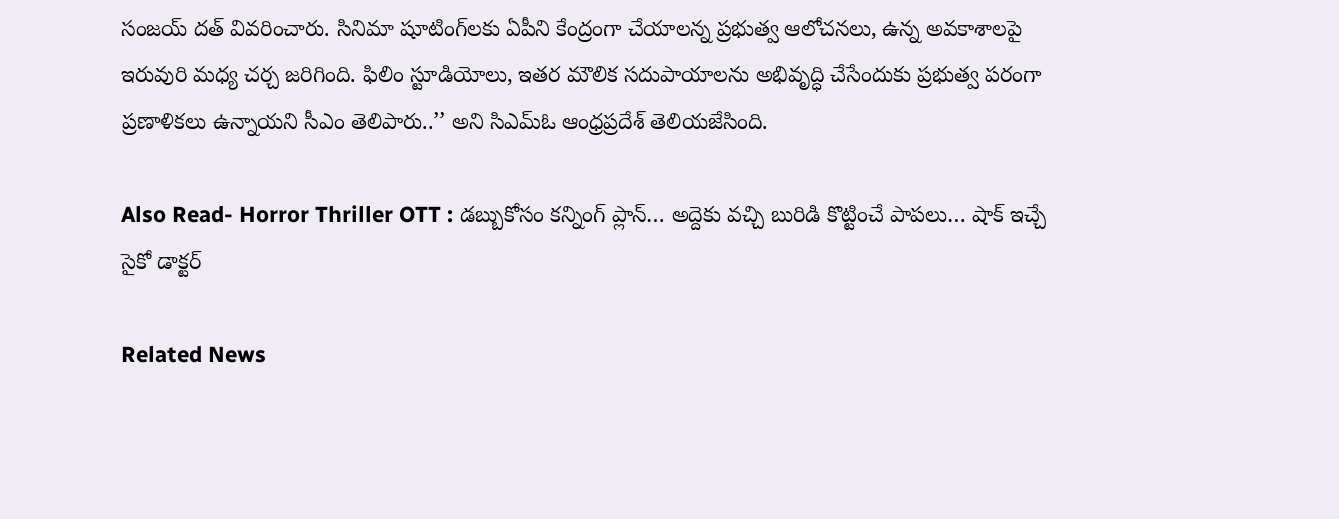సంజయ్ దత్ వివరించారు. సినిమా షూటింగ్‌లకు ఏపీని కేంద్రంగా చేయాలన్న ప్రభుత్వ ఆలోచనలు, ఉన్న అవకాశాలపై ఇరువురి మధ్య చర్చ జరిగింది. ఫిలిం స్టూడియోలు, ఇతర మౌలిక సదుపాయాలను అభివృద్ధి చేసేందుకు ప్రభుత్వ పరంగా ప్రణాళికలు ఉన్నాయని సీఎం తెలిపారు..’’ అని సిఎమ్ఓ ఆంధ్రప్రదేశ్ తెలియజేసింది.

Also Read- Horror Thriller OTT : డబ్బుకోసం కన్నింగ్ ప్లాన్… అద్దెకు వచ్చి బురిడి కొట్టించే పాపలు… షాక్ ఇచ్చే సైకో డాక్టర్

Related News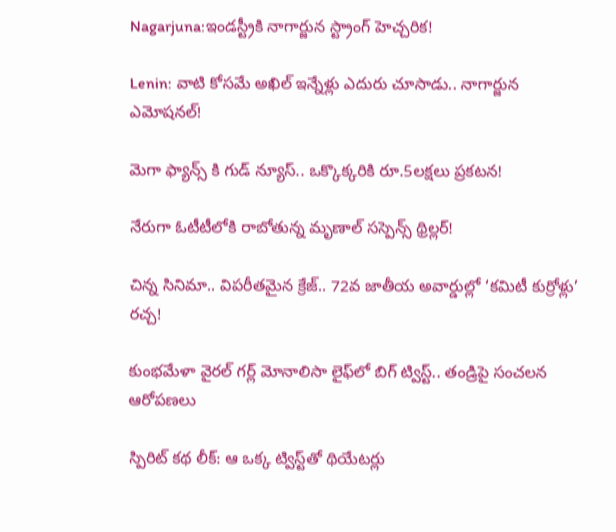Nagarjuna:ఇండస్ట్రీకి నాగార్జున స్ట్రాంగ్ హెచ్చరిక!

Lenin: వాటి కోసమే అఖిల్ ఇన్నేళ్లు ఎదురు చూసాడు.. నాగార్జున ఎమోషనల్!

మెగా ఫ్యాన్స్ కి గుడ్ న్యూస్.. ఒక్కొక్కరికి రూ.5లక్షలు ప్రకటన!

నేరుగా ఓటీటీలోకి రాబోతున్న మృణాల్ సస్పెన్స్ థ్రిల్లర్!

చిన్న సినిమా.. విపరీతమైన క్రేజ్.. 72వ జాతీయ అవార్డుల్లో ‘కమిటీ కుర్రోళ్లు’ రచ్చ!

కుంభమేళా వైరల్ గర్ల్ మోనాలిసా లైఫ్‌లో బిగ్ ట్విస్ట్.. తండ్రిపై సంచలన ఆరోపణలు

స్పిరిట్ కథ లీక్: ఆ ఒక్క ట్విస్ట్‌తో థియేటర్లు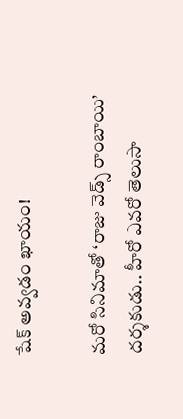షేక్ అవ్వడం ఖాయం!

మరో సినిమాతో ‘రాజు వెడ్స్ రాంబాయి’ దర్శకుడు.. హీరో ఎవరో తెలుసా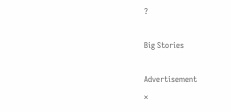?

Big Stories

Advertisement
×